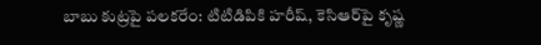బాబు కుట్రపై పలకరేం: టిటిడిపికి హరీష్, కెసిఆర్‌పై కృష్ణ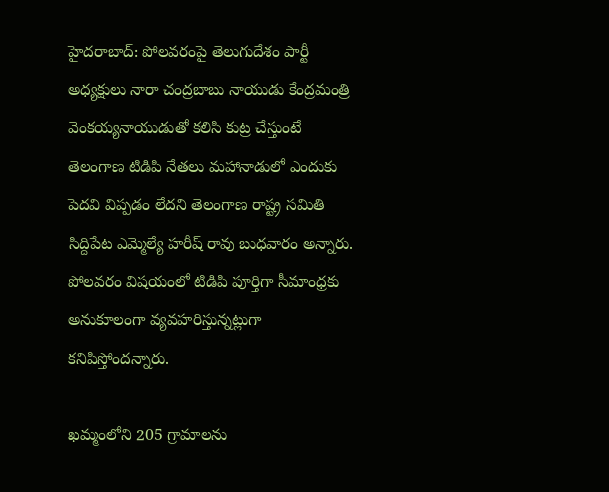హైదరాబాద్: పోలవరంపై తెలుగుదేశం పార్టీ అధ్యక్షులు నారా చంద్రబాబు నాయుడు కేంద్రమంత్రి వెంకయ్యనాయుడుతో కలిసి కుట్ర చేస్తుంటే తెలంగాణ టిడిపి నేతలు మహానాడులో ఎందుకు పెదవి విప్పడం లేదని తెలంగాణ రాష్ట్ర సమితి సిద్దిపేట ఎమ్మెల్యే హరీష్ రావు బుధవారం అన్నారు. పోలవరం విషయంలో టిడిపి పూర్తిగా సీమాంధ్రకు అనుకూలంగా వ్యవహరిస్తున్నట్లుగా కనిపిస్తోందన్నారు.

ఖమ్మంలోని 205 గ్రామాలను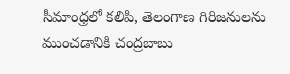సీమాంధ్రలో కలిపి, తెలంగాణ గిరిజనులను ముంచడానికి చంద్రబాబు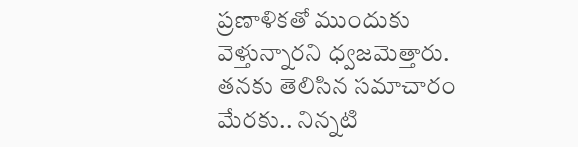ప్రణాళికతో ముందుకు వెళ్తున్నారని ధ్వజమెత్తారు. తనకు తెలిసిన సమాచారం మేరకు.. నిన్నటి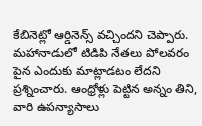కేబినెట్లో ఆర్డినెన్స్ వచ్చిందని చెప్పారు. మహానాడులో టిడిపి నేతలు పోలవరం పైన ఎందుకు మాట్లాడటం లేదని ప్రశ్నించారు. ఆంధ్రోళ్లు పెట్టిన అన్నం తిని, వారి ఉపన్యాసాలు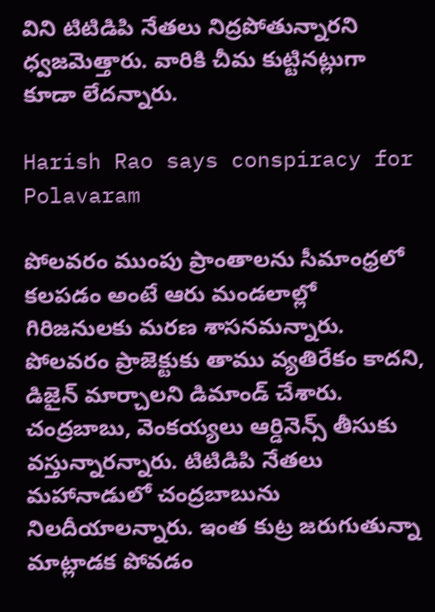విని టిటిడిపి నేతలు నిద్రపోతున్నారని ధ్వజమెత్తారు. వారికి చీమ కుట్టినట్లుగా కూడా లేదన్నారు.

Harish Rao says conspiracy for Polavaram

పోలవరం ముంపు ప్రాంతాలను సీమాంధ్రలో కలపడం అంటే ఆరు మండలాల్లో గిరిజనులకు మరణ శాసనమన్నారు. పోలవరం ప్రాజెక్టుకు తాము వ్యతిరేకం కాదని, డిజైన్ మార్చాలని డిమాండ్ చేశారు. చంద్రబాబు, వెంకయ్యలు ఆర్డినెన్స్ తీసుకు వస్తున్నారన్నారు. టిటిడిపి నేతలు మహానాడులో చంద్రబాబును నిలదీయాలన్నారు. ఇంత కుట్ర జరుగుతున్నా మాట్లాడక పోవడం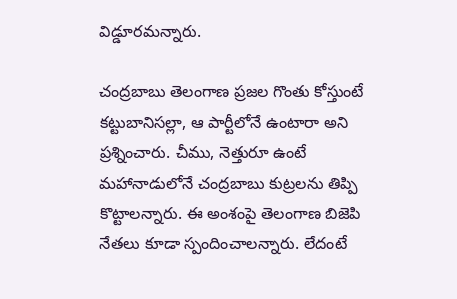విడ్డూరమన్నారు.

చంద్రబాబు తెలంగాణ ప్రజల గొంతు కోస్తుంటే కట్టుబానిసల్లా, ఆ పార్టీలోనే ఉంటారా అని ప్రశ్నించారు. చీము, నెత్తురూ ఉంటే మహానాడులోనే చంద్రబాబు కుట్రలను తిప్పి కొట్టాలన్నారు. ఈ అంశంపై తెలంగాణ బిజెపి నేతలు కూడా స్పందించాలన్నారు. లేదంటే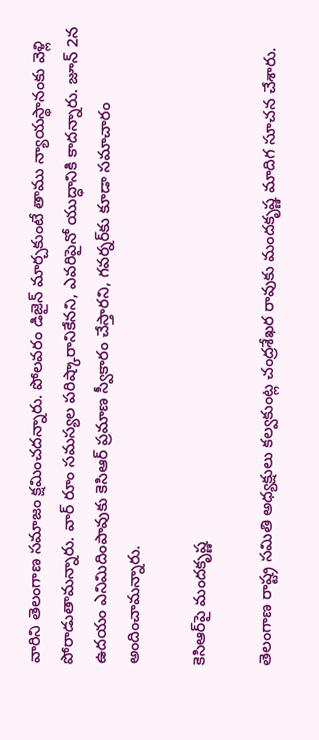వారిని తెలంగాణ సమాజం క్షమించదన్నారు. పోలవరం డిజైన్ మార్చకుంటే తాము న్యాయస్థానంకు వెళ్లి పోరాడుతామన్నారు. వార్ రూం సమస్యల పరిష్కారానికేనని, ఎవరిపైనో యుద్ధానికి కాదన్నారు. జూన్ 2న ఉదయం ఎనిమిదింపావుకు కెసిఆర్ ప్రమాణ స్వీకారం చేస్తారని, గవర్నర్‌కు కూడా సమాచారం అందించామన్నారు.

కెసిఆర్‌పై మందకృష్ణ

తెలంగాణ రాష్ట్ర సమితి అధ్యక్షులు కల్వకుంట్ల చంద్రశేఖర రావుకు మందకృష్ణ మాదిగ సూచన చేశారు.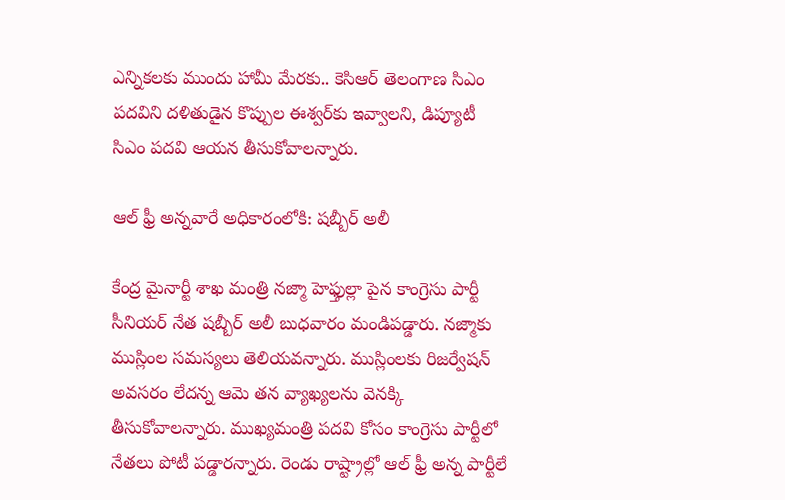ఎన్నికలకు ముందు హామీ మేరకు.. కెసిఆర్ తెలంగాణ సిఎం పదవిని దళితుడైన కొప్పుల ఈశ్వర్‌కు ఇవ్వాలని, డిప్యూటీ సిఎం పదవి ఆయన తీసుకోవాలన్నారు.

ఆల్ ఫ్రీ అన్నవారే అధికారంలోకి: షబ్బీర్ అలీ

కేంద్ర మైనార్టీ శాఖ మంత్రి నజ్మా హెఫ్తుల్లా పైన కాంగ్రెసు పార్టీ సీనియర్ నేత షబ్బీర్ అలీ బుధవారం మండిపడ్డారు. నజ్మాకు ముస్లింల సమస్యలు తెలియవన్నారు. ముస్లింలకు రిజర్వేషన్ అవసరం లేదన్న ఆమె తన వ్యాఖ్యలను వెనక్కి తీసుకోవాలన్నారు. ముఖ్యమంత్రి పదవి కోసం కాంగ్రెసు పార్టీలో నేతలు పోటీ పడ్డారన్నారు. రెండు రాష్ట్రాల్లో ఆల్ ఫ్రీ అన్న పార్టీలే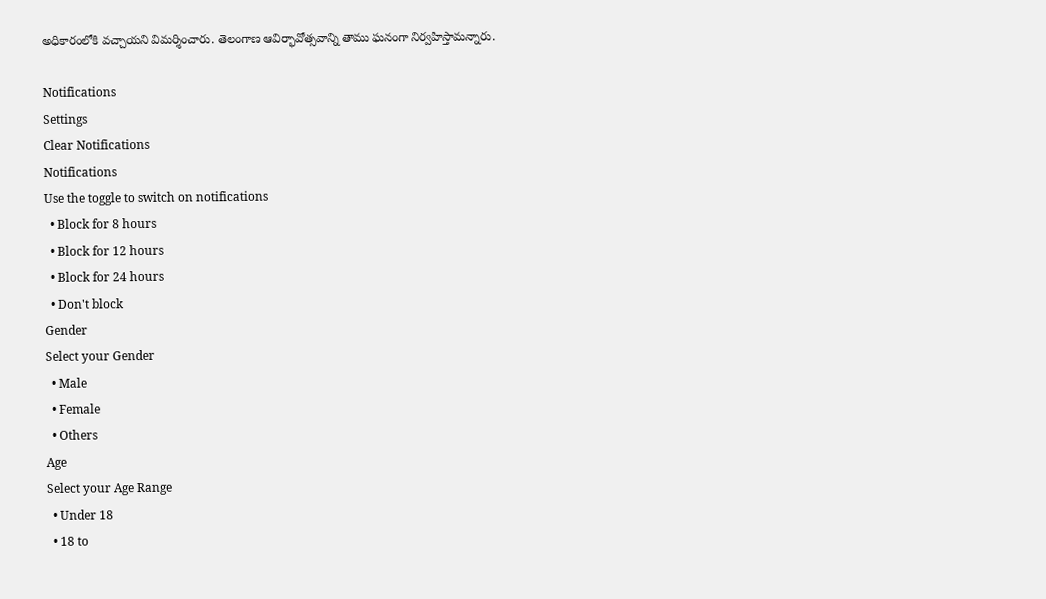అధికారంలోకి వచ్చాయని విమర్శించారు. తెలంగాణ ఆవిర్భావోత్సవాన్ని తాము ఘనంగా నిర్వహిస్తామన్నారు.

Notifications
Settings
Clear Notifications
Notifications
Use the toggle to switch on notifications
  • Block for 8 hours
  • Block for 12 hours
  • Block for 24 hours
  • Don't block
Gender
Select your Gender
  • Male
  • Female
  • Others
Age
Select your Age Range
  • Under 18
  • 18 to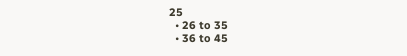25
  • 26 to 35
  • 36 to 45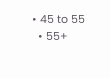• 45 to 55
  • 55+